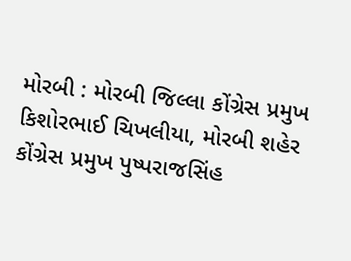મોરબી : મોરબી જિલ્લા કોંગ્રેસ પ્રમુખ કિશોરભાઈ ચિખલીયા, મોરબી શહેર કોંગ્રેસ પ્રમુખ પુષ્પરાજસિંહ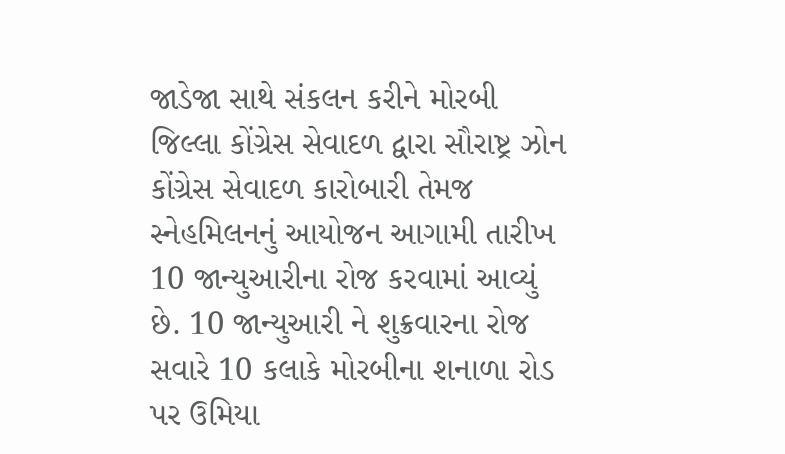જાડેજા સાથે સંકલન કરીને મોરબી જિલ્લા કોંગ્રેસ સેવાદળ દ્વારા સૌરાષ્ટ્ર ઝોન કોંગ્રેસ સેવાદળ કારોબારી તેમજ સ્નેહમિલનનું આયોજન આગામી તારીખ 10 જાન્યુઆરીના રોજ કરવામાં આવ્યું છે. 10 જાન્યુઆરી ને શુક્રવારના રોજ સવારે 10 કલાકે મોરબીના શનાળા રોડ પર ઉમિયા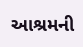આશ્રમની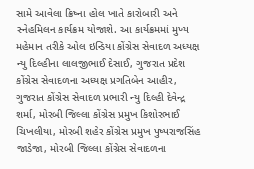સામે આવેલા ક્રિષ્ના હોલ ખાતે કારોબારી અને સ્નેહમિલન કાર્યક્રમ યોજાશે. આ કાર્યક્રમમાં મુખ્ય મહેમાન તરીકે ઓલ ઇન્ડિયા કોંગ્રેસ સેવાદળ અધ્યક્ષ ન્યુ દિલ્હીના લાલજીભાઈ દેસાઈ, ગુજરાત પ્રદેશ કોંગ્રેસ સેવાદળના અધ્યક્ષ પ્રગતિબેન આહીર, ગુજરાત કોંગ્રેસ સેવાદળ પ્રભારી ન્યુ દિલ્હી દેવેન્દ્ર શર્મા, મોરબી જિલ્લા કોંગ્રેસ પ્રમુખ કિશોરભાઈ ચિખલીયા, મોરબી શહેર કોંગ્રેસ પ્રમુખ પુષ્પરાજસિંહ જાડેજા, મોરબી જિલ્લા કોંગ્રેસ સેવાદળના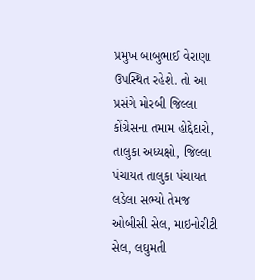પ્રમુખ બાબુભાઈ વેરાણા ઉપસ્થિત રહેશે. તો આ પ્રસંગે મોરબી જિલ્લા કોંગ્રેસના તમામ હોદ્દેદારો, તાલુકા અધ્યક્ષો, જિલ્લા પંચાયત તાલુકા પંચાયત લડેલા સભ્યો તેમજ ઓબીસી સેલ, માઇનોરીટી સેલ, લઘુમતી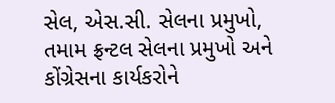સેલ, એસ.સી. સેલના પ્રમુખો, તમામ ફ્રન્ટલ સેલના પ્રમુખો અને કોંગ્રેસના કાર્યકરોને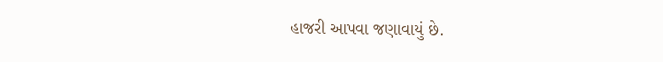હાજરી આપવા જણાવાયું છે.